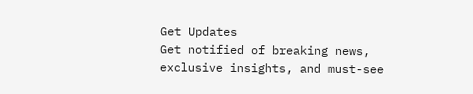Get Updates
Get notified of breaking news, exclusive insights, and must-see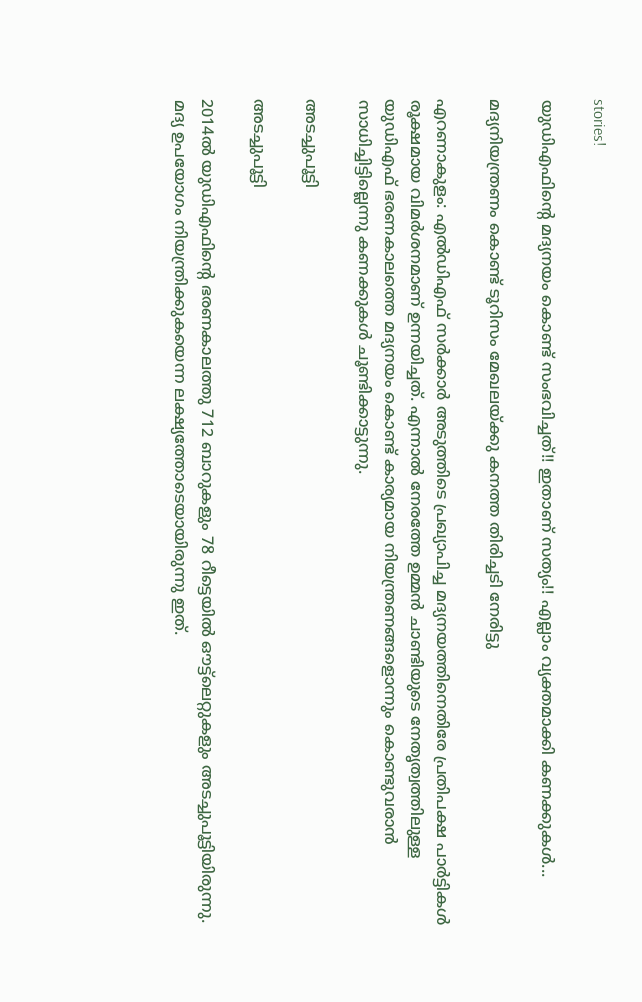stories!

യുഡിഎഫിന്റെ മദ്യനയം കൊണ്ട് സംഭവിച്ചത്!! ഇതാണ് സത്യം!! എല്ലാം വ്യക്തമാക്കി കണക്കുകള്‍...

മദ്യനിയന്ത്രണം കൊണ്ട് ടൂറിസം മേഖലയ്ക്കു കനത്ത തിരിച്ചടി നേരിട്ടു

എറണാകുളം: എല്‍ഡിഎഫ് സര്‍ക്കാര്‍ അടുത്തിടെ പ്രഖ്യാപിച്ച മദ്യനയത്തിനെതിരേ പ്രതിപക്ഷ പാര്‍ട്ടികള്‍ രൂക്ഷമായ വിമര്‍ശനമാണ് ഉന്നയിച്ചത്. എന്നാല്‍ നേരത്തേ ഉമ്മന്‍ ചാണ്ടിയുടെ നേതൃത്വത്തിലുള്ള യുഡിഎഫ് ഭരണകാലത്തെ മദ്യനയം കൊണ്ട് കാര്യമായ നിയന്ത്രണങ്ങളൊന്നും കൊണ്ടുവരാന്‍ സാധിച്ചിട്ടില്ലെന്നു കണക്കുകള്‍ ചൂണ്ടിക്കാട്ടുന്നു.

അടച്ചുപൂട്ടി

അടച്ചുപൂട്ടി

2014ല്‍ യുഡിഎഫിന്റെ ഭരണകാലത്തു 712 ബാറുകളും 78 റീട്ടെയില്‍ ഔട്ട്‌ലെറ്റുകളും അടച്ചുപൂട്ടിയിരുന്നു. മദ്യ ഉപയോഗം നിയന്ത്രിക്കുകയെന്ന ലക്ഷ്യത്തോടെയായിരുന്നു ഇത്.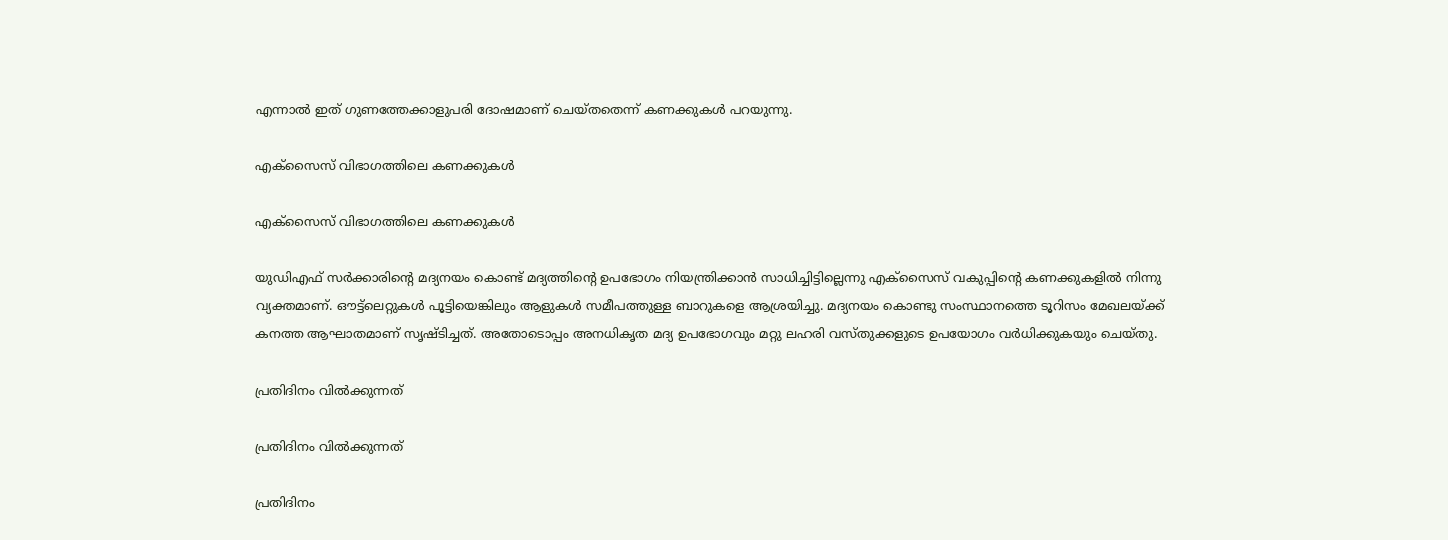എന്നാല്‍ ഇത് ഗുണത്തേക്കാളുപരി ദോഷമാണ് ചെയ്തതെന്ന് കണക്കുകള്‍ പറയുന്നു.

എക്‌സൈസ് വിഭാഗത്തിലെ കണക്കുകള്‍

എക്‌സൈസ് വിഭാഗത്തിലെ കണക്കുകള്‍

യുഡിഎഫ് സര്‍ക്കാരിന്റെ മദ്യനയം കൊണ്ട് മദ്യത്തിന്റെ ഉപഭോഗം നിയന്ത്രിക്കാന്‍ സാധിച്ചിട്ടില്ലെന്നു എക്‌സൈസ് വകുപ്പിന്റെ കണക്കുകളില്‍ നിന്നു വ്യക്തമാണ്. ഔട്ട്‌ലെറ്റുകള്‍ പൂട്ടിയെങ്കിലും ആളുകള്‍ സമീപത്തുള്ള ബാറുകളെ ആശ്രയിച്ചു. മദ്യനയം കൊണ്ടു സംസ്ഥാനത്തെ ടൂറിസം മേഖലയ്ക്ക് കനത്ത ആഘാതമാണ് സൃഷ്ടിച്ചത്. അതോടൊപ്പം അനധികൃത മദ്യ ഉപഭോഗവും മറ്റു ലഹരി വസ്തുക്കളുടെ ഉപയോഗം വര്‍ധിക്കുകയും ചെയ്തു.

പ്രതിദിനം വില്‍ക്കുന്നത്

പ്രതിദിനം വില്‍ക്കുന്നത്

പ്രതിദിനം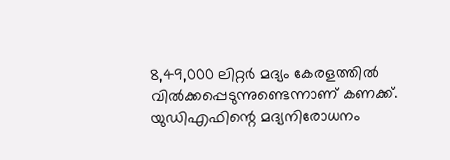8,49,000 ലിറ്റര്‍ മദ്യം കേരളത്തില്‍ വില്‍ക്കപ്പെടുന്നുണ്ടെന്നാണ് കണക്ക്. യുഡിഎഫിന്റെ മദ്യനിരോധനം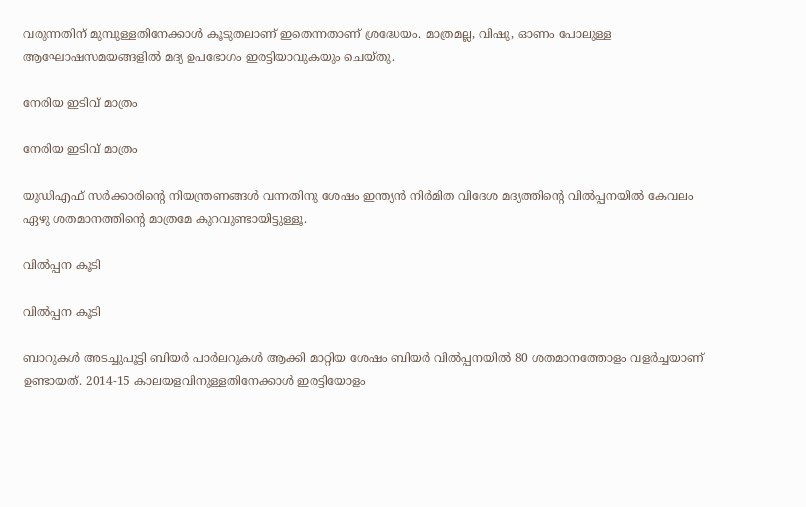വരുന്നതിന് മുമ്പുള്ളതിനേക്കാള്‍ കൂടുതലാണ് ഇതെന്നതാണ് ശ്രദ്ധേയം. മാത്രമല്ല, വിഷു, ഓണം പോലുള്ള ആഘോഷസമയങ്ങളില്‍ മദ്യ ഉപഭോഗം ഇരട്ടിയാവുകയും ചെയ്തു.

നേരിയ ഇടിവ് മാത്രം

നേരിയ ഇടിവ് മാത്രം

യുഡിഎഫ് സര്‍ക്കാരിന്റെ നിയന്ത്രണങ്ങള്‍ വന്നതിനു ശേഷം ഇന്ത്യന്‍ നിര്‍മിത വിദേശ മദ്യത്തിന്റെ വില്‍പ്പനയില്‍ കേവലം ഏഴു ശതമാനത്തിന്റെ മാത്രമേ കുറവുണ്ടായിട്ടുള്ളൂ.

വില്‍പ്പന കൂടി

വില്‍പ്പന കൂടി

ബാറുകള്‍ അടച്ചുപൂട്ടി ബിയര്‍ പാര്‍ലറുകള്‍ ആക്കി മാറ്റിയ ശേഷം ബിയര്‍ വില്‍പ്പനയില്‍ 80 ശതമാനത്തോളം വളര്‍ച്ചയാണ് ഉണ്ടായത്. 2014-15 കാലയളവിനുള്ളതിനേക്കാള്‍ ഇരട്ടിയോളം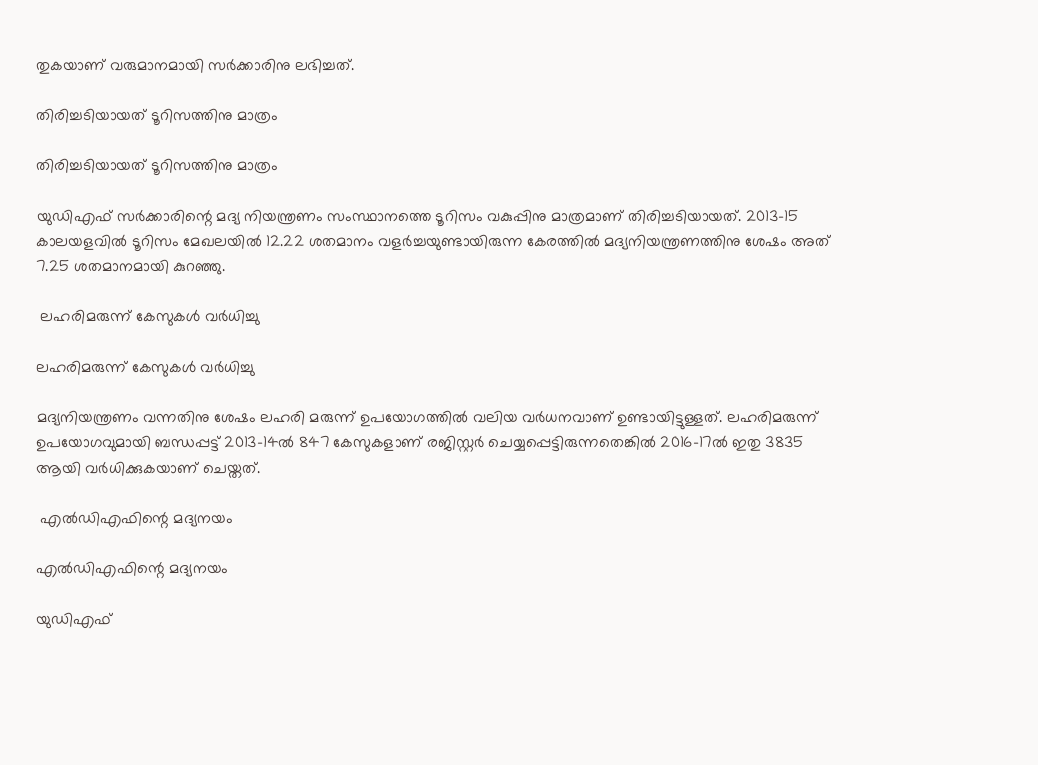തുകയാണ് വരുമാനമായി സര്‍ക്കാരിനു ലഭിച്ചത്.

തിരിച്ചടിയായത് ടൂറിസത്തിനു മാത്രം

തിരിച്ചടിയായത് ടൂറിസത്തിനു മാത്രം

യുഡിഎഫ് സര്‍ക്കാരിന്റെ മദ്യ നിയന്ത്രണം സംസ്ഥാനത്തെ ടൂറിസം വകുപ്പിനു മാത്രമാണ് തിരിച്ചടിയായത്. 2013-15 കാലയളവില്‍ ടൂറിസം മേഖലയില്‍ 12.22 ശതമാനം വളര്‍ച്ചയുണ്ടായിരുന്ന കേരത്തില്‍ മദ്യനിയന്ത്രണത്തിനു ശേഷം അത് 7.25 ശതമാനമായി കുറഞ്ഞു.

 ലഹരിമരുന്ന് കേസുകള്‍ വര്‍ധിച്ചു

ലഹരിമരുന്ന് കേസുകള്‍ വര്‍ധിച്ചു

മദ്യനിയന്ത്രണം വന്നതിനു ശേഷം ലഹരി മരുന്ന് ഉപയോഗത്തില്‍ വലിയ വര്‍ധനവാണ് ഉണ്ടായിട്ടുള്ളത്. ലഹരിമരുന്ന് ഉപയോഗവുമായി ബന്ധപ്പട്ട് 2013-14ല്‍ 847 കേസുകളാണ് രജിസ്റ്റര്‍ ചെയ്യപ്പെട്ടിരുന്നതെങ്കില്‍ 2016-17ല്‍ ഇതു 3835 ആയി വര്‍ധിക്കുകയാണ് ചെയ്തത്.

 എല്‍ഡിഎഫിന്റെ മദ്യനയം

എല്‍ഡിഎഫിന്റെ മദ്യനയം

യുഡിഎഫ്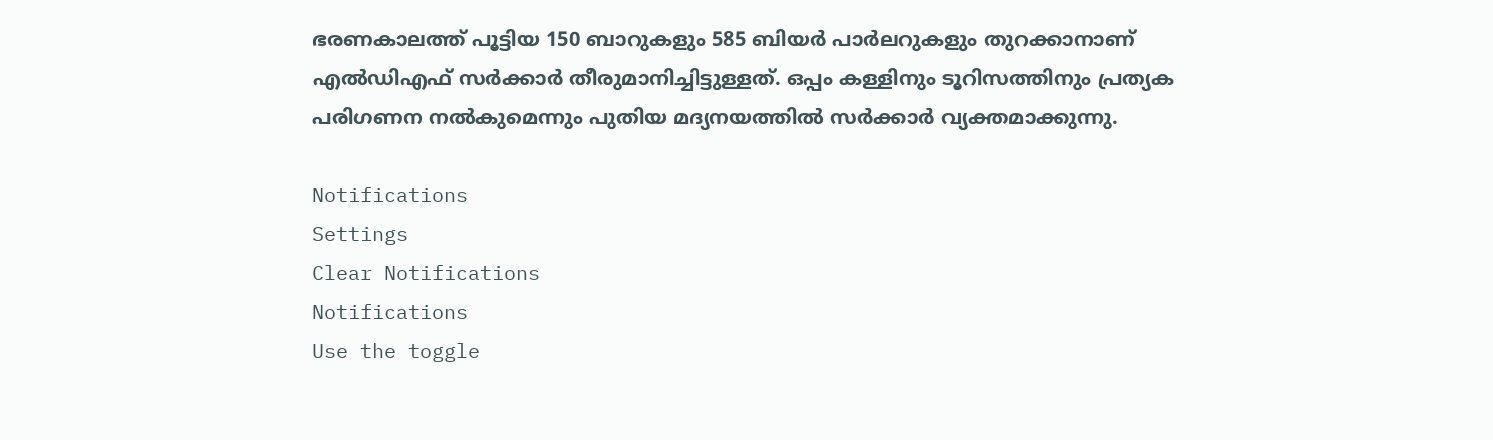ഭരണകാലത്ത് പൂട്ടിയ 150 ബാറുകളും 585 ബിയര്‍ പാര്‍ലറുകളും തുറക്കാനാണ് എല്‍ഡിഎഫ് സര്‍ക്കാര്‍ തീരുമാനിച്ചിട്ടുള്ളത്. ഒപ്പം കള്ളിനും ടൂറിസത്തിനും പ്രത്യക പരിഗണന നല്‍കുമെന്നും പുതിയ മദ്യനയത്തില്‍ സര്‍ക്കാര്‍ വ്യക്തമാക്കുന്നു.

Notifications
Settings
Clear Notifications
Notifications
Use the toggle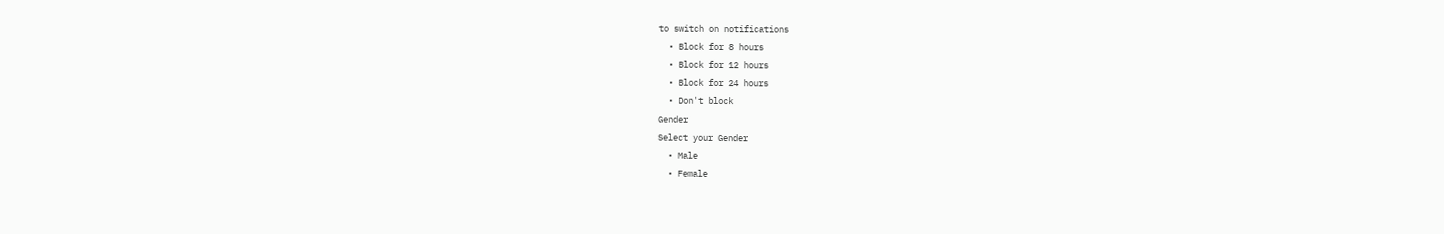to switch on notifications
  • Block for 8 hours
  • Block for 12 hours
  • Block for 24 hours
  • Don't block
Gender
Select your Gender
  • Male
  • Female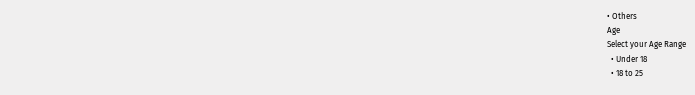• Others
Age
Select your Age Range
  • Under 18
  • 18 to 25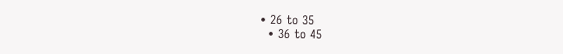• 26 to 35
  • 36 to 45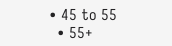• 45 to 55
  • 55+